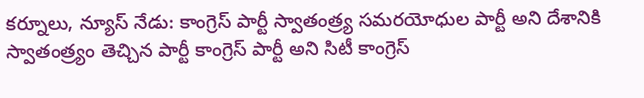కర్నూలు, న్యూస్ నేడు: కాంగ్రెస్ పార్టీ స్వాతంత్ర్య సమరయోధుల పార్టీ అని దేశానికి స్వాతంత్ర్యం తెచ్చిన పార్టీ కాంగ్రెస్ పార్టీ అని సిటీ కాంగ్రెస్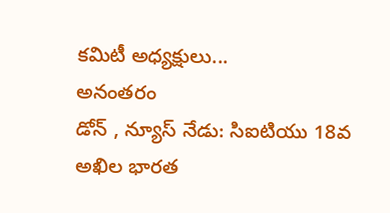కమిటీ అధ్యక్షులు...
అనంతరం
డోన్ , న్యూస్ నేడు: సిఐటియు 18వ అఖిల భారత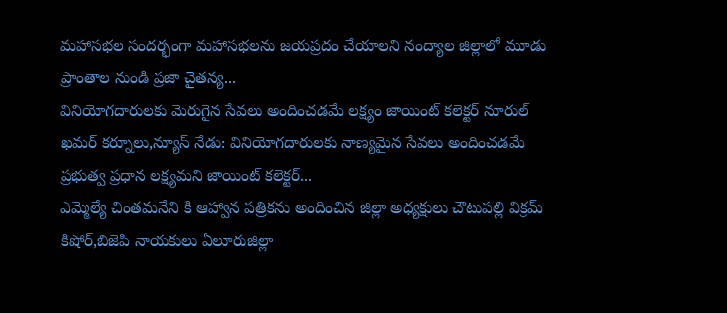మహాసభల సందర్భంగా మహాసభలను జయప్రదం చేయాలని నంద్యాల జిల్లాలో మూడు ప్రాంతాల నుండి ప్రజా చైతన్య...
వినియోగదారులకు మెరుగైన సేవలు అందించడమే లక్ష్యం జాయింట్ కలెక్టర్ నూరుల్ ఖమర్ కర్నూలు,న్యూస్ నేడు: వినియోగదారులకు నాణ్యమైన సేవలు అందించడమే ప్రభుత్వ ప్రధాన లక్ష్యమని జాయింట్ కలెక్టర్...
ఎమ్మెల్యే చింతమనేని కి ఆహ్వాన పత్రికను అందించిన జిల్లా అధ్యక్షులు చౌటుపల్లి విక్రమ్ కిషోర్,బిజెపి నాయకులు ఏలూరుజిల్లా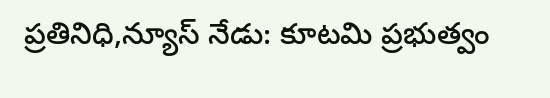ప్రతినిధి,న్యూస్ నేడు: కూటమి ప్రభుత్వం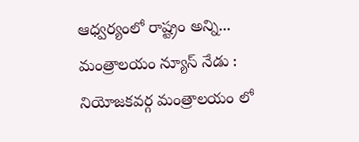ఆధ్వర్యంలో రాష్ట్రం అన్ని...
మంత్రాలయం న్యూస్ నేడు : నియోజకవర్గ మంత్రాలయం లో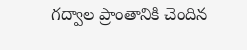గద్వాల ప్రాంతానికి చెందిన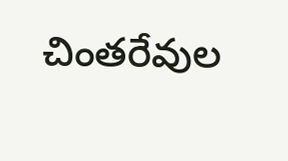చింతరేవుల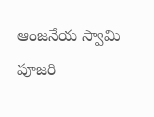ఆంజనేయ స్వామి పూజరి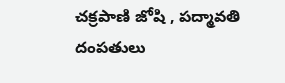చక్రపాణి జోషి , పద్మావతి దంపతులు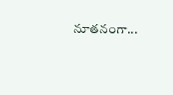నూతనంగా...